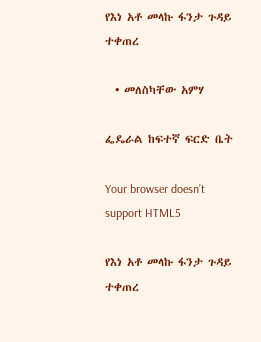የእነ አቶ መላኩ ፋንታ ጉዳይ ተቀጠረ

  • መለስካቸው አምሃ

ፌዴራል ከፍተኛ ፍርድ ቤት

Your browser doesn’t support HTML5

የእነ አቶ መላኩ ፋንታ ጉዳይ ተቀጠረ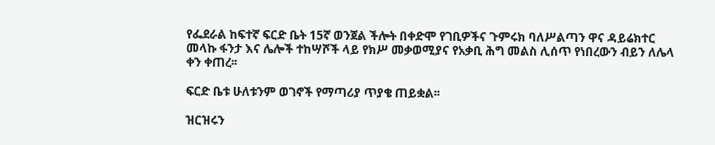የፌደራል ከፍተኛ ፍርድ ቤት 15ኛ ወንጀል ችሎት በቀድሞ የገቢዎችና ጉምሩክ ባለሥልጣን ዋና ዳይሬክተር መላኩ ፋንታ እና ሌሎች ተከሣሾች ላይ የክሥ መቃወሚያና የአቃቢ ሕግ መልስ ሊሰጥ የነበረውን ብይን ለሌላ ቀን ቀጠረ፡፡

ፍርድ ቤቱ ሁለቱንም ወገኖች የማጣሪያ ጥያቄ ጠይቋል፡፡

ዝርዝሩን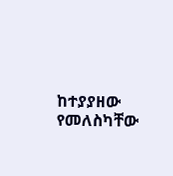ከተያያዘው የመለስካቸው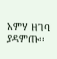አምሃ ዘገባ ያዳምጡ፡፡